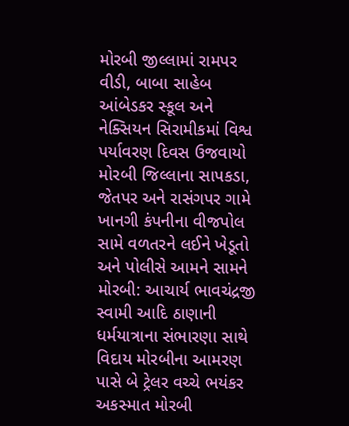મોરબી જીલ્લામાં રામપર વીડી, બાબા સાહેબ આંબેડકર સ્કૂલ અને નેક્સિયન સિરામીકમાં વિશ્વ પર્યાવરણ દિવસ ઉજવાયો મોરબી જિલ્લાના સાપકડા, જેતપર અને રાસંગપર ગામે ખાનગી કંપનીના વીજપોલ સામે વળતરને લઈને ખેડૂતો અને પોલીસે આમને સામને મોરબી: આચાર્ય ભાવચંદ્રજી સ્વામી આદિ ઠાણાની ધર્મયાત્રાના સંભારણા સાથે વિદાય મોરબીના આમરણ પાસે બે ટ્રેલર વચ્ચે ભયંકર અકસ્માત મોરબી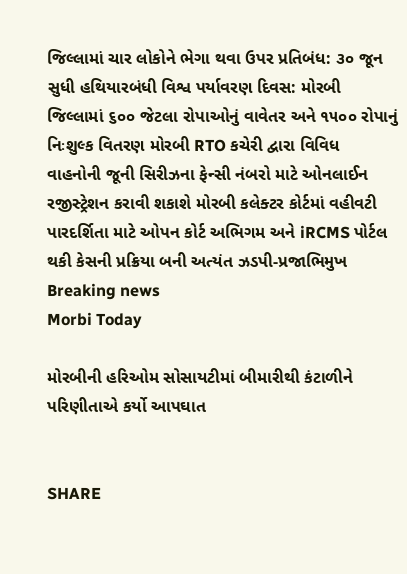જિલ્લામાં ચાર લોકોને ભેગા થવા ઉપર પ્રતિબંધ: ૩૦ જૂન સુધી હથિયારબંધી વિશ્વ પર્યાવરણ દિવસ: મોરબી જિલ્લામાં ૬૦૦ જેટલા રોપાઓનું વાવેતર અને ૧૫૦૦ રોપાનું નિઃશુલ્ક વિતરણ મોરબી RTO કચેરી દ્વારા વિવિધ વાહનોની જૂની સિરીઝના ફેન્સી નંબરો માટે ઓનલાઈન રજીસ્ટ્રેશન કરાવી શકાશે મોરબી કલેક્ટર કોર્ટમાં વહીવટી પારદર્શિતા માટે ઓપન કોર્ટ અભિગમ અને iRCMS પોર્ટલ થકી કેસની પ્રક્રિયા બની અત્યંત ઝડપી-પ્રજાભિમુખ
Breaking news
Morbi Today

મોરબીની હરિઓમ સોસાયટીમાં બીમારીથી કંટાળીને પરિણીતાએ કર્યો આપઘાત


SHARE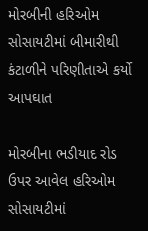મોરબીની હરિઓમ સોસાયટીમાં બીમારીથી કંટાળીને પરિણીતાએ કર્યો આપઘાત

મોરબીના ભડીયાદ રોડ ઉપર આવેલ હરિઓમ સોસાયટીમાં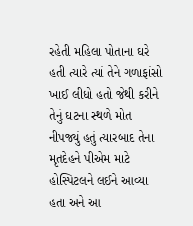રહેતી મહિલા પોતાના ઘરે હતી ત્યારે ત્યાં તેને ગળાફાંસો ખાઈ લીધો હતો જેથી કરીને તેનું ઘટના સ્થળે મોત નીપજ્યું હતું ત્યારબાદ તેના મૃતદેહને પીએમ માટે હોસ્પિટલને લઈને આવ્યા હતા અને આ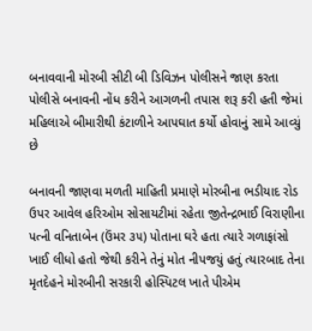બનાવવાની મોરબી સીટી બી ડિવિઝન પોલીસને જાણ કરતા પોલીસે બનાવની નોંધ કરીને આગળની તપાસ શરૂ કરી હતી જેમાં મહિલાએ બીમારીથી કંટાળીને આપઘાત કર્યો હોવાનું સામે આવ્યું છે

બનાવની જાણવા મળતી માહિતી પ્રમાણે મોરબીના ભડીયાદ રોડ ઉપર આવેલ હરિઓમ સોસાયટીમાં રહેતા જીતેન્દ્રભાઈ વિરાણીના પત્ની વનિતાબેન (ઉંમર ૩૫) પોતાના ઘરે હતા ત્યારે ગળાફાંસો ખાઈ લીધો હતો જેથી કરીને તેનું મોત નીપજયું હતું ત્યારબાદ તેના મૃતદેહને મોરબીની સરકારી હોસ્પિટલ ખાતે પીએમ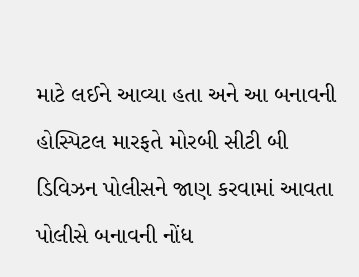માટે લઈને આવ્યા હતા અને આ બનાવની હોસ્પિટલ મારફતે મોરબી સીટી બી ડિવિઝન પોલીસને જાણ કરવામાં આવતા પોલીસે બનાવની નોંધ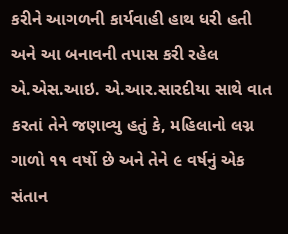કરીને આગળની કાર્યવાહી હાથ ધરી હતી અને આ બનાવની તપાસ કરી રહેલ એ.એસ.આઇ. એ.આર.સારદીયા સાથે વાત કરતાં તેને જણાવ્યુ હતું કે, મહિલાનો લગ્ન ગાળો ૧૧ વર્ષો છે અને તેને ૯ વર્ષનું એક સંતાન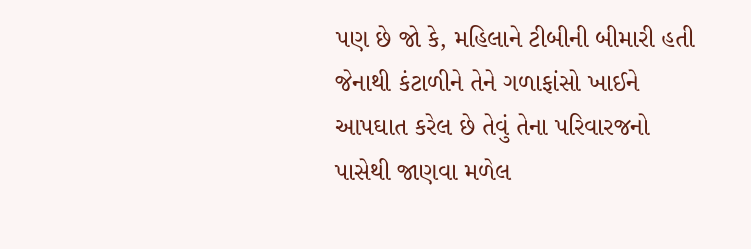પણ છે જો કે, મહિલાને ટીબીની બીમારી હતી જેનાથી કંટાળીને તેને ગળાફાંસો ખાઈને આપઘાત કરેલ છે તેવું તેના પરિવારજનો પાસેથી જાણવા મળેલ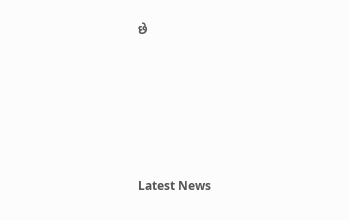છે






Latest News